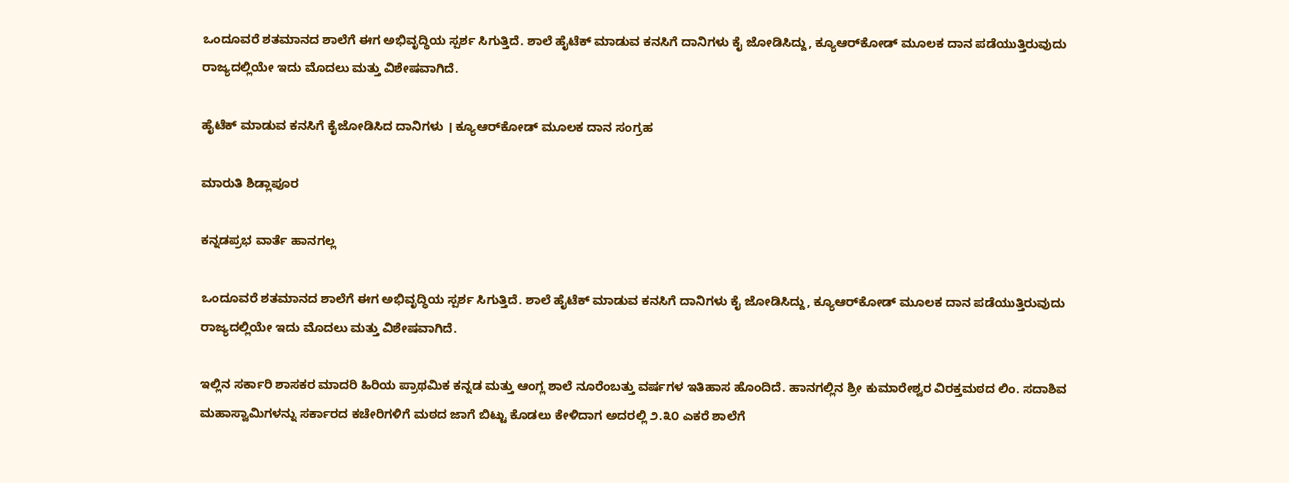ಒಂದೂವರೆ ಶತಮಾನದ ಶಾಲೆಗೆ ಈಗ ಅಭಿವೃದ್ಧಿಯ ಸ್ಪರ್ಶ ಸಿಗುತ್ತಿದೆ. ಶಾಲೆ ಹೈಟೆಕ್ ಮಾಡುವ ಕನಸಿಗೆ ದಾನಿಗಳು ಕೈ ಜೋಡಿಸಿದ್ದು, ಕ್ಯೂಆರ್‌ಕೋಡ್ ಮೂಲಕ ದಾನ ಪಡೆಯುತ್ತಿರುವುದು ರಾಜ್ಯದಲ್ಲಿಯೇ ಇದು ಮೊದಲು ಮತ್ತು ವಿಶೇಷವಾಗಿದೆ.

ಹೈಟೆಕ್ ಮಾಡುವ ಕನಸಿಗೆ ಕೈಜೋಡಿಸಿದ ದಾನಿಗಳು । ಕ್ಯೂಆರ್‌ಕೋಡ್ ಮೂಲಕ ದಾನ ಸಂಗ್ರಹ

ಮಾರುತಿ ಶಿಡ್ಲಾಪೂರ

ಕನ್ನಡಪ್ರಭ ವಾರ್ತೆ ಹಾನಗಲ್ಲ

ಒಂದೂವರೆ ಶತಮಾನದ ಶಾಲೆಗೆ ಈಗ ಅಭಿವೃದ್ಧಿಯ ಸ್ಪರ್ಶ ಸಿಗುತ್ತಿದೆ. ಶಾಲೆ ಹೈಟೆಕ್ ಮಾಡುವ ಕನಸಿಗೆ ದಾನಿಗಳು ಕೈ ಜೋಡಿಸಿದ್ದು, ಕ್ಯೂಆರ್‌ಕೋಡ್ ಮೂಲಕ ದಾನ ಪಡೆಯುತ್ತಿರುವುದು ರಾಜ್ಯದಲ್ಲಿಯೇ ಇದು ಮೊದಲು ಮತ್ತು ವಿಶೇಷವಾಗಿದೆ.

ಇಲ್ಲಿನ ಸರ್ಕಾರಿ ಶಾಸಕರ ಮಾದರಿ ಹಿರಿಯ ಪ್ರಾಥಮಿಕ ಕನ್ನಡ ಮತ್ತು ಆಂಗ್ಲ ಶಾಲೆ ನೂರೆಂಬತ್ತು ವರ್ಷಗಳ ಇತಿಹಾಸ ಹೊಂದಿದೆ. ಹಾನಗಲ್ಲಿನ ಶ್ರೀ ಕುಮಾರೇಶ್ವರ ವಿರಕ್ತಮಠದ ಲಿಂ. ಸದಾಶಿವ ಮಹಾಸ್ವಾಮಿಗಳನ್ನು ಸರ್ಕಾರದ ಕಚೇರಿಗಳಿಗೆ ಮಠದ ಜಾಗೆ ಬಿಟ್ಟು ಕೊಡಲು ಕೇಳಿದಾಗ ಅದರಲ್ಲಿ ೨.೩೦ ಎಕರೆ ಶಾಲೆಗೆ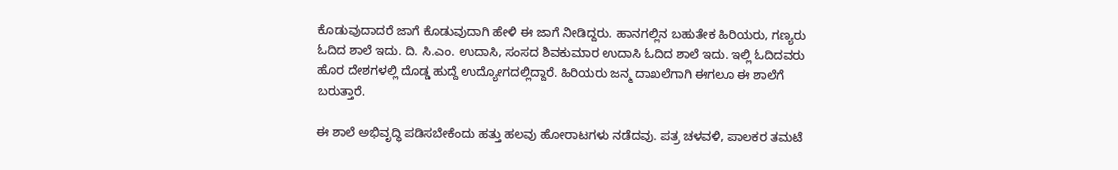ಕೊಡುವುದಾದರೆ ಜಾಗೆ ಕೊಡುವುದಾಗಿ ಹೇಳಿ ಈ ಜಾಗೆ ನೀಡಿದ್ದರು. ಹಾನಗಲ್ಲಿನ ಬಹುತೇಕ ಹಿರಿಯರು, ಗಣ್ಯರು ಓದಿದ ಶಾಲೆ ಇದು. ದಿ. ಸಿ.ಎಂ. ಉದಾಸಿ, ಸಂಸದ ಶಿವಕುಮಾರ ಉದಾಸಿ ಓದಿದ ಶಾಲೆ ಇದು. ಇಲ್ಲಿ ಓದಿದವರು ಹೊರ ದೇಶಗಳಲ್ಲಿ ದೊಡ್ಡ ಹುದ್ದೆ ಉದ್ಯೋಗದಲ್ಲಿದ್ದಾರೆ. ಹಿರಿಯರು ಜನ್ಮ ದಾಖಲೆಗಾಗಿ ಈಗಲೂ ಈ ಶಾಲೆಗೆ ಬರುತ್ತಾರೆ.

ಈ ಶಾಲೆ ಅಭಿವೃದ್ಧಿ ಪಡಿಸಬೇಕೆಂದು ಹತ್ತು ಹಲವು ಹೋರಾಟಗಳು ನಡೆದವು. ಪತ್ರ ಚಳವಳಿ, ಪಾಲಕರ ತಮಟೆ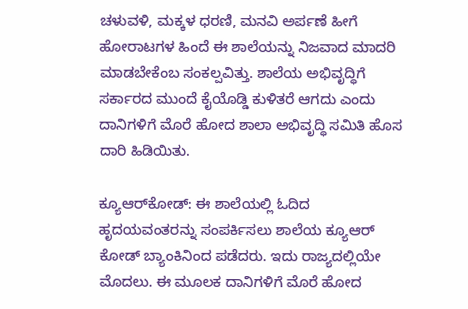ಚಳುವಳಿ, ಮಕ್ಕಳ ಧರಣಿ, ಮನವಿ ಅರ್ಪಣೆ ಹೀಗೆ ಹೋರಾಟಗಳ ಹಿಂದೆ ಈ ಶಾಲೆಯನ್ನು ನಿಜವಾದ ಮಾದರಿ ಮಾಡಬೇಕೆಂಬ ಸಂಕಲ್ಪವಿತ್ತು. ಶಾಲೆಯ ಅಭಿವೃದ್ಧಿಗೆ ಸರ್ಕಾರದ ಮುಂದೆ ಕೈಯೊಡ್ಡಿ ಕುಳಿತರೆ ಆಗದು ಎಂದು ದಾನಿಗಳಿಗೆ ಮೊರೆ ಹೋದ ಶಾಲಾ ಅಭಿವೃದ್ಧಿ ಸಮಿತಿ ಹೊಸ ದಾರಿ ಹಿಡಿಯಿತು.

ಕ್ಯೂಆರ್‌ಕೋಡ್: ಈ ಶಾಲೆಯಲ್ಲಿ ಓದಿದ ಹೃದಯವಂತರನ್ನು ಸಂಪರ್ಕಿಸಲು ಶಾಲೆಯ ಕ್ಯೂಆರ್ ಕೋಡ್ ಬ್ಯಾಂಕಿನಿಂದ ಪಡೆದರು. ಇದು ರಾಜ್ಯದಲ್ಲಿಯೇ ಮೊದಲು. ಈ ಮೂಲಕ ದಾನಿಗಳಿಗೆ ಮೊರೆ ಹೋದ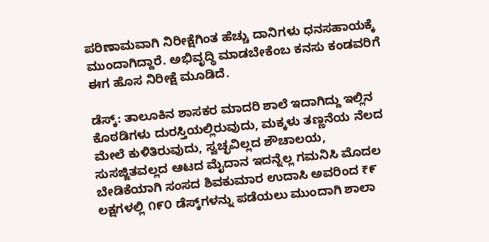ಪರಿಣಾಮವಾಗಿ ನಿರೀಕ್ಷೆಗಿಂತ ಹೆಚ್ಚು ದಾನಿಗಳು ಧನಸಹಾಯಕ್ಕೆ ಮುಂದಾಗಿದ್ದಾರೆ. ಅಭಿವೃದ್ಧಿ ಮಾಡಬೇಕೆಂಬ ಕನಸು ಕಂಡವರಿಗೆ ಈಗ ಹೊಸ ನಿರೀಕ್ಷೆ ಮೂಡಿದೆ.

ಡೆಸ್ಕ್‌: ತಾಲೂಕಿನ ಶಾಸಕರ ಮಾದರಿ ಶಾಲೆ ಇದಾಗಿದ್ದು ಇಲ್ಲಿನ ಕೊಠಡಿಗಳು ದುರಸ್ತಿಯಲ್ಲಿರುವುದು, ಮಕ್ಕಳು ತಣ್ಣನೆಯ ನೆಲದ ಮೇಲೆ ಕುಳಿತಿರುವುದು, ಸ್ವಚ್ಛವಿಲ್ಲದ ಶೌಚಾಲಯ, ಸುಸಜ್ಜಿತವಲ್ಲದ ಆಟದ ಮೈದಾನ ಇದನ್ನೆಲ್ಲ ಗಮನಿಸಿ ಮೊದಲ ಬೇಡಿಕೆಯಾಗಿ ಸಂಸದ ಶಿವಕುಮಾರ ಉದಾಸಿ ಅವರಿಂದ ₹೯ ಲಕ್ಷಗಳಲ್ಲಿ ೧೯೦ ಡೆಸ್ಕ್‌ಗಳನ್ನು ಪಡೆಯಲು ಮುಂದಾಗಿ ಶಾಲಾ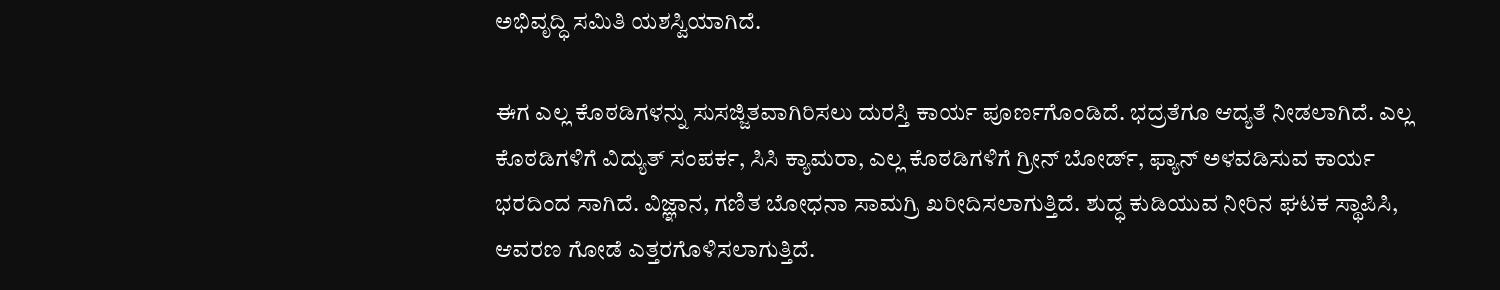ಅಭಿವೃದ್ಧಿ ಸಮಿತಿ ಯಶಸ್ವಿಯಾಗಿದೆ.

ಈಗ ಎಲ್ಲ ಕೊಠಡಿಗಳನ್ನು ಸುಸಜ್ಜಿತವಾಗಿರಿಸಲು ದುರಸ್ತಿ ಕಾರ್ಯ ಪೂರ್ಣಗೊಂಡಿದೆ. ಭದ್ರತೆಗೂ ಆದ್ಯತೆ ನೀಡಲಾಗಿದೆ. ಎಲ್ಲ ಕೊಠಡಿಗಳಿಗೆ ವಿದ್ಯುತ್ ಸಂಪರ್ಕ, ಸಿಸಿ ಕ್ಯಾಮರಾ, ಎಲ್ಲ ಕೊಠಡಿಗಳಿಗೆ ಗ್ರೀನ್ ಬೋರ್ಡ್‌, ಫ್ಯಾನ್ ಅಳವಡಿಸುವ ಕಾರ್ಯ ಭರದಿಂದ ಸಾಗಿದೆ. ವಿಜ್ಞಾನ, ಗಣಿತ ಬೋಧನಾ ಸಾಮಗ್ರಿ ಖರೀದಿಸಲಾಗುತ್ತಿದೆ. ಶುದ್ಧ ಕುಡಿಯುವ ನೀರಿನ ಘಟಕ ಸ್ಥಾಪಿಸಿ, ಆವರಣ ಗೋಡೆ ಎತ್ತರಗೊಳಿಸಲಾಗುತ್ತಿದೆ.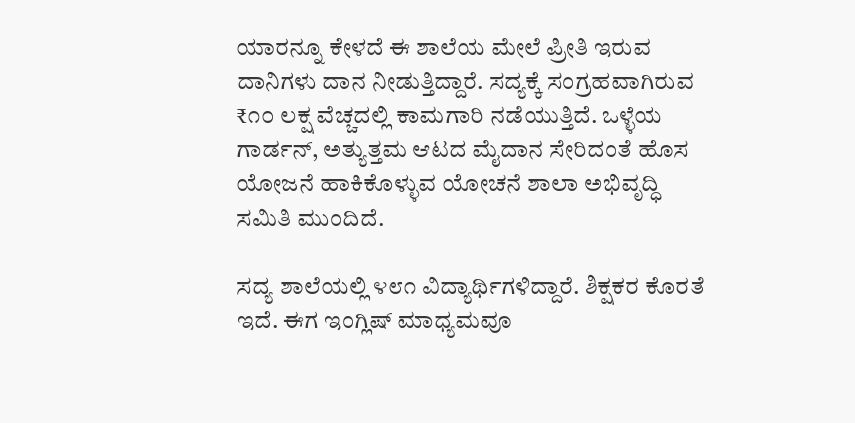ಯಾರನ್ನೂ ಕೇಳದೆ ಈ ಶಾಲೆಯ ಮೇಲೆ ಪ್ರೀತಿ ಇರುವ ದಾನಿಗಳು ದಾನ ನೀಡುತ್ತಿದ್ದಾರೆ. ಸದ್ಯಕ್ಕೆ ಸಂಗ್ರಹವಾಗಿರುವ ₹೧೦ ಲಕ್ಷ ವೆಚ್ಚದಲ್ಲಿ ಕಾಮಗಾರಿ ನಡೆಯುತ್ತಿದೆ. ಒಳ್ಳೆಯ ಗಾರ್ಡನ್, ಅತ್ಯುತ್ತಮ ಆಟದ ಮೈದಾನ ಸೇರಿದಂತೆ ಹೊಸ ಯೋಜನೆ ಹಾಕಿಕೊಳ್ಳುವ ಯೋಚನೆ ಶಾಲಾ ಅಭಿವೃದ್ಧಿ ಸಮಿತಿ ಮುಂದಿದೆ.

ಸದ್ಯ ಶಾಲೆಯಲ್ಲಿ ೪೮೧ ವಿದ್ಯಾರ್ಥಿಗಳಿದ್ದಾರೆ. ಶಿಕ್ಷಕರ ಕೊರತೆ ಇದೆ. ಈಗ ಇಂಗ್ಲಿಷ್‌ ಮಾಧ್ಯಮವೂ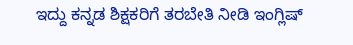ಇದ್ದು ಕನ್ನಡ ಶಿಕ್ಷಕರಿಗೆ ತರಬೇತಿ ನೀಡಿ ಇಂಗ್ಲಿಷ್‌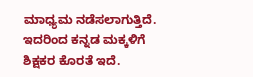ಮಾಧ್ಯಮ ನಡೆಸಲಾಗುತ್ತಿದೆ. ಇದರಿಂದ ಕನ್ನಡ ಮಕ್ಕಳಿಗೆ ಶಿಕ್ಷಕರ ಕೊರತೆ ಇದೆ.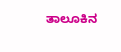ತಾಲೂಕಿನ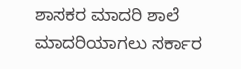ಶಾಸಕರ ಮಾದರಿ ಶಾಲೆ ಮಾದರಿಯಾಗಲು ಸರ್ಕಾರ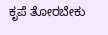ಕೃಪೆ ತೋರಬೇಕು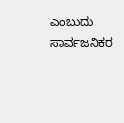ಎಂಬುದು ಸಾರ್ವಜನಿಕರ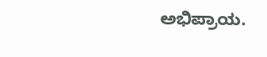ಅಭಿಪ್ರಾಯ.